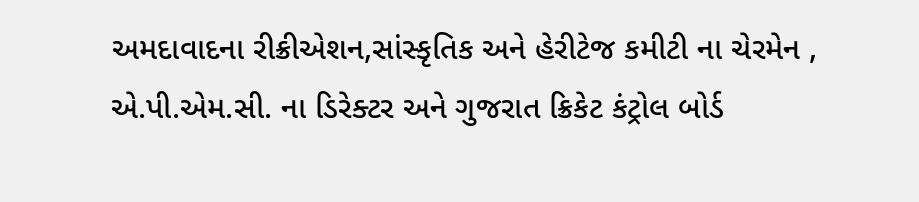અમદાવાદના રીક્રીએશન,સાંસ્કૃતિક અને હેરીટેજ કમીટી ના ચેરમેન , એ.પી.એમ.સી. ના ડિરેક્ટર અને ગુજરાત ક્રિકેટ કંટ્રોલ બોર્ડ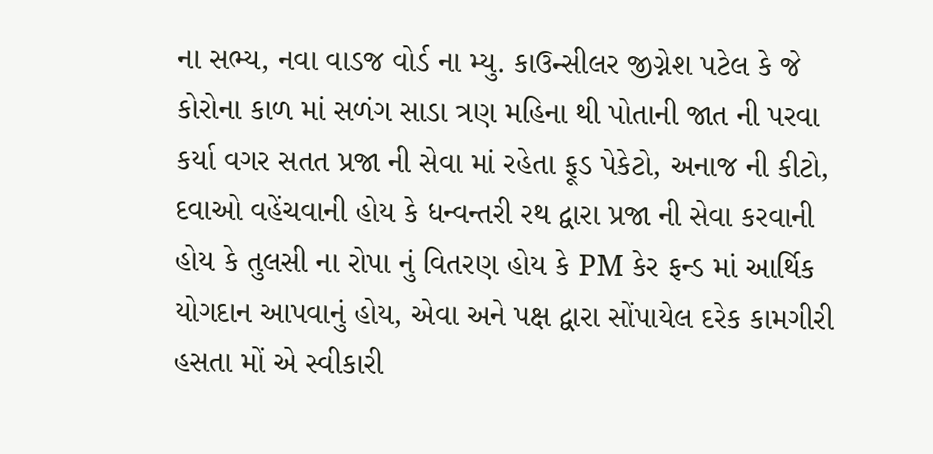ના સભ્ય, નવા વાડજ વોર્ડ ના મ્યુ. કાઉન્સીલર જીગ્નેશ પટેલ કે જે કોરોના કાળ માં સળંગ સાડા ત્રણ મહિના થી પોતાની જાત ની પરવા કર્યા વગર સતત પ્રજા ની સેવા માં રહેતા ફૂડ પેકેટો, અનાજ ની કીટો, દવાઓ વહેંચવાની હોય કે ધન્વન્તરી રથ દ્વારા પ્રજા ની સેવા કરવાની હોય કે તુલસી ના રોપા નું વિતરણ હોય કે PM કેર ફન્ડ માં આર્થિક યોગદાન આપવાનું હોય, એવા અને પક્ષ દ્વારા સોંપાયેલ દરેક કામગીરી હસતા મોં એ સ્વીકારી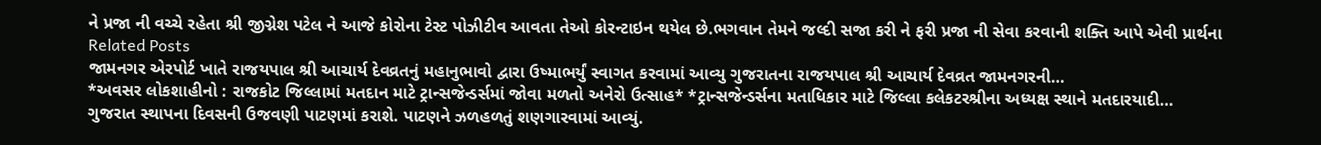ને પ્રજા ની વચ્ચે રહેતા શ્રી જીગ્નેશ પટેલ ને આજે કોરોના ટેસ્ટ પોઝીટીવ આવતા તેઓ કોરન્ટાઇન થયેલ છે.ભગવાન તેમને જલ્દી સજા કરી ને ફરી પ્રજા ની સેવા કરવાની શક્તિ આપે એવી પ્રાર્થના
Related Posts
જામનગર એરપોર્ટ ખાતે રાજયપાલ શ્રી આચાર્ય દેવવ્રતનું મહાનુભાવો દ્વારા ઉષ્માભર્યું સ્વાગત કરવામાં આવ્યુ ગુજરાતના રાજયપાલ શ્રી આચાર્ય દેવવ્રત જામનગરની…
*અવસર લોકશાહીનો : રાજકોટ જિલ્લામાં મતદાન માટે ટ્રાન્સજેન્ડર્સમાં જોવા મળતો અનેરો ઉત્સાહ* *ટ્રાન્સજેન્ડર્સના મતાધિકાર માટે જિલ્લા કલેકટરશ્રીના અધ્યક્ષ સ્થાને મતદારયાદી…
ગુજરાત સ્થાપના દિવસની ઉજવણી પાટણમાં કરાશે. પાટણને ઝળહળતું શણગારવામાં આવ્યું.